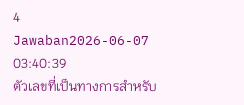4 Jawaban2026-06-07 03:40:39
ตัวเลขที่เป็นทางการสำหรับ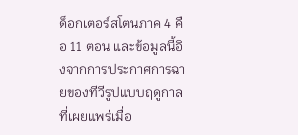ด็อกเตอร์สโตนภาค 4 คือ 11 ตอน และข้อมูลนี้อิงจากการประกาศการฉายของทีวีรูปแบบฤดูกาลที่เผยแพร่เมื่อ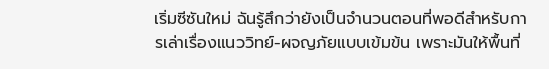เริ่มซีซันใหม่ ฉันรู้สึกว่ายังเป็นจำนวนตอนที่พอดีสำหรับการเล่าเรื่องแนววิทย์-ผจญภัยแบบเข้มข้น เพราะมันให้พื้นที่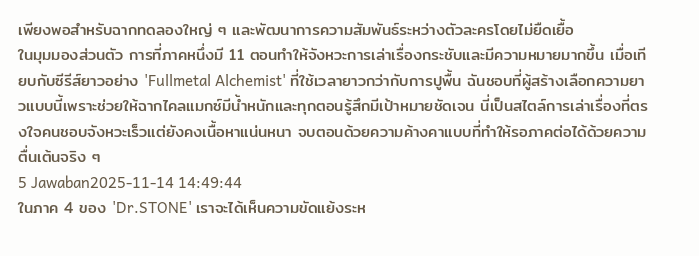เพียงพอสำหรับฉากทดลองใหญ่ ๆ และพัฒนาการความสัมพันธ์ระหว่างตัวละครโดยไม่ยืดเยื้อ
ในมุมมองส่วนตัว การที่ภาคหนึ่งมี 11 ตอนทำให้จังหวะการเล่าเรื่องกระชับและมีความหมายมากขึ้น เมื่อเทียบกับซีรีส์ยาวอย่าง 'Fullmetal Alchemist' ที่ใช้เวลายาวกว่ากับการปูพื้น ฉันชอบที่ผู้สร้างเลือกความยาวแบบนี้เพราะช่วยให้ฉากไคลแมกซ์มีน้ำหนักและทุกตอนรู้สึกมีเป้าหมายชัดเจน นี่เป็นสไตล์การเล่าเรื่องที่ตรงใจคนชอบจังหวะเร็วแต่ยังคงเนื้อหาแน่นหนา จบตอนด้วยความค้างคาแบบที่ทำให้รอภาคต่อได้ด้วยความตื่นเต้นจริง ๆ
5 Jawaban2025-11-14 14:49:44
ในภาค 4 ของ 'Dr.STONE' เราจะได้เห็นความขัดแย้งระห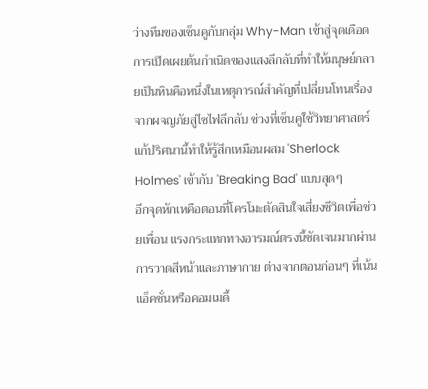ว่างทีมของเซ็นคูกับกลุ่ม Why-Man เข้าสู่จุดเดือด การเปิดเผยต้นกำเนิดของแสงลึกลับที่ทำให้มนุษย์กลายเป็นหินคือหนึ่งในเหตุการณ์สำคัญที่เปลี่ยนโทนเรื่องจากผจญภัยสู่ไซไฟลึกลับ ช่วงที่เซ็นคูใช้วิทยาศาสตร์แก้ปริศนานี้ทำให้รู้สึกเหมือนผสม 'Sherlock Holmes' เข้ากับ 'Breaking Bad' แบบสุดๆ
อีกจุดหักเหคือตอนที่โครโมะตัดสินใจเสี่ยงชีวิตเพื่อช่วยเพื่อน แรงกระแทกทางอารมณ์ตรงนี้ชัดเจนมากผ่านการวาดสีหน้าและภาษากาย ต่างจากตอนก่อนๆ ที่เน้นแอ็คชั่นหรือคอมเมดี้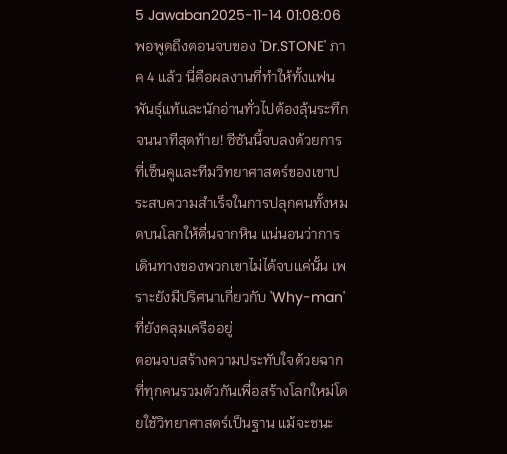5 Jawaban2025-11-14 01:08:06
พอพูดถึงตอนจบของ 'Dr.STONE' ภาค 4 แล้ว นี่คือผลงานที่ทำให้ทั้งแฟนพันธุ์แท้และนักอ่านทั่วไปต้องลุ้นระทึกจนนาทีสุดท้าย! ซีซันนี้จบลงด้วยการที่เซ็นคูและทีมวิทยาศาสตร์ของเขาประสบความสำเร็จในการปลุกคนทั้งหมดบนโลกให้ตื่นจากหิน แน่นอนว่าการเดินทางของพวกเขาไม่ได้จบแค่นั้น เพราะยังมีปริศนาเกี่ยวกับ 'Why-man' ที่ยังคลุมเครืออยู่
ตอนจบสร้างความประทับใจด้วยฉากที่ทุกคนรวมตัวกันเพื่อสร้างโลกใหม่โดยใช้วิทยาศาสตร์เป็นฐาน แม้จะชนะ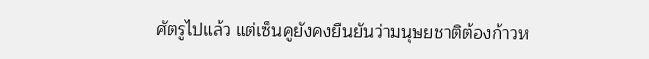ศัตรูไปแล้ว แต่เซ็นคูยังคงยืนยันว่ามนุษยชาติต้องก้าวห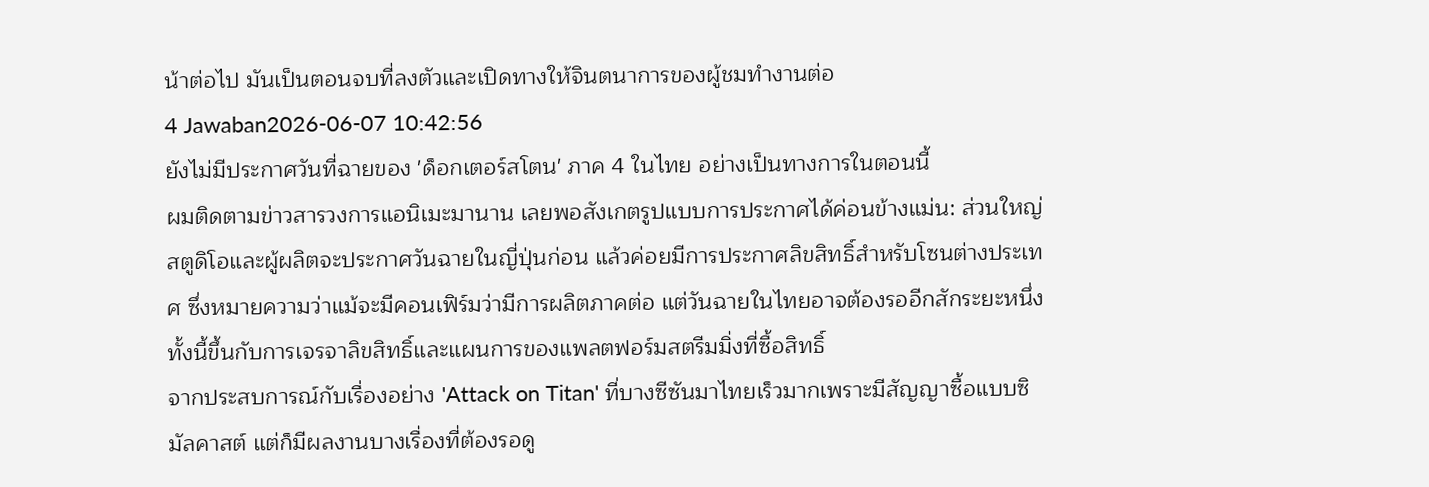น้าต่อไป มันเป็นตอนจบที่ลงตัวและเปิดทางให้จินตนาการของผู้ชมทำงานต่อ
4 Jawaban2026-06-07 10:42:56
ยังไม่มีประกาศวันที่ฉายของ 'ด็อกเตอร์สโตน' ภาค 4 ในไทย อย่างเป็นทางการในตอนนี้
ผมติดตามข่าวสารวงการแอนิเมะมานาน เลยพอสังเกตรูปแบบการประกาศได้ค่อนข้างแม่น: ส่วนใหญ่สตูดิโอและผู้ผลิตจะประกาศวันฉายในญี่ปุ่นก่อน แล้วค่อยมีการประกาศลิขสิทธิ์สำหรับโซนต่างประเทศ ซึ่งหมายความว่าแม้จะมีคอนเฟิร์มว่ามีการผลิตภาคต่อ แต่วันฉายในไทยอาจต้องรออีกสักระยะหนึ่ง ทั้งนี้ขึ้นกับการเจรจาลิขสิทธิ์และแผนการของแพลตฟอร์มสตรีมมิ่งที่ซื้อสิทธิ์
จากประสบการณ์กับเรื่องอย่าง 'Attack on Titan' ที่บางซีซันมาไทยเร็วมากเพราะมีสัญญาซื้อแบบซิมัลคาสต์ แต่ก็มีผลงานบางเรื่องที่ต้องรอดู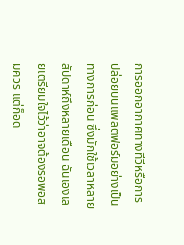การออกอากาศทางทีวีหรือการปล่อยบนแพลตฟอร์มอย่างเป็นทางการก่อน ซึ่งมักใช้เวลาหลายสัปดาห์ถึงหลายเดือน ฉันเองเลยเตรียมใจไว้ว่าอาจต้องรอพอสมควร แต่ก็อด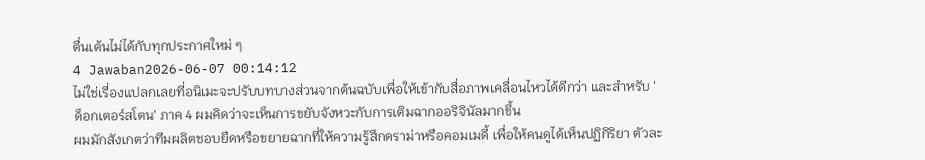ตื่นเต้นไม่ได้กับทุกประกาศใหม่ ๆ
4 Jawaban2026-06-07 00:14:12
ไม่ใช่เรื่องแปลกเลยที่อนิเมะจะปรับบทบางส่วนจากต้นฉบับเพื่อให้เข้ากับสื่อภาพเคลื่อนไหวได้ดีกว่า และสำหรับ 'ด็อกเตอร์สโตน' ภาค 4 ผมคิดว่าจะเห็นการขยับจังหวะกับการเติมฉากออริจินัลมากขึ้น
ผมมักสังเกตว่าทีมผลิตชอบยืดหรือขยายฉากที่ให้ความรู้สึกดราม่าหรือคอมเมดี้ เพื่อให้คนดูได้เห็นปฏิกิริยา ตัวละ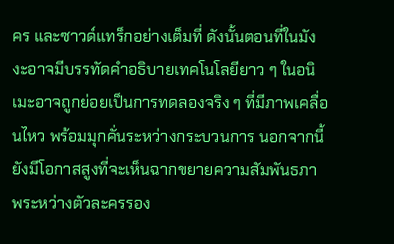คร และซาวด์แทร็กอย่างเต็มที่ ดังนั้นตอนที่ในมังงะอาจมีบรรทัดคำอธิบายเทคโนโลยียาว ๆ ในอนิเมะอาจถูกย่อยเป็นการทดลองจริง ๆ ที่มีภาพเคลื่อนไหว พร้อมมุกคั่นระหว่างกระบวนการ นอกจากนี้ยังมีโอกาสสูงที่จะเห็นฉากขยายความสัมพันธภาพระหว่างตัวละครรอง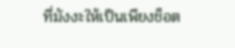ที่มังงะให้เป็นเพียงช็อต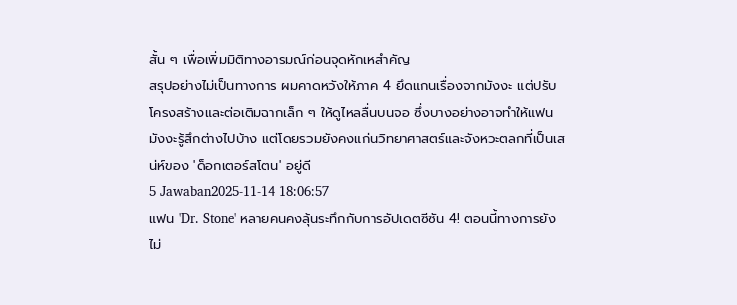สั้น ๆ เพื่อเพิ่มมิติทางอารมณ์ก่อนจุดหักเหสำคัญ
สรุปอย่างไม่เป็นทางการ ผมคาดหวังให้ภาค 4 ยึดแกนเรื่องจากมังงะ แต่ปรับโครงสร้างและต่อเติมฉากเล็ก ๆ ให้ดูไหลลื่นบนจอ ซึ่งบางอย่างอาจทำให้แฟนมังงะรู้สึกต่างไปบ้าง แต่โดยรวมยังคงแก่นวิทยาศาสตร์และจังหวะตลกที่เป็นเสน่ห์ของ 'ด็อกเตอร์สโตน' อยู่ดี
5 Jawaban2025-11-14 18:06:57
แฟน 'Dr. Stone' หลายคนคงลุ้นระทึกกับการอัปเดตซีซัน 4! ตอนนี้ทางการยังไม่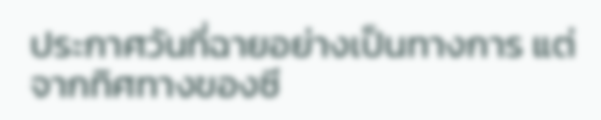ประกาศวันที่ฉายอย่างเป็นทางการ แต่จากทิศทางของซี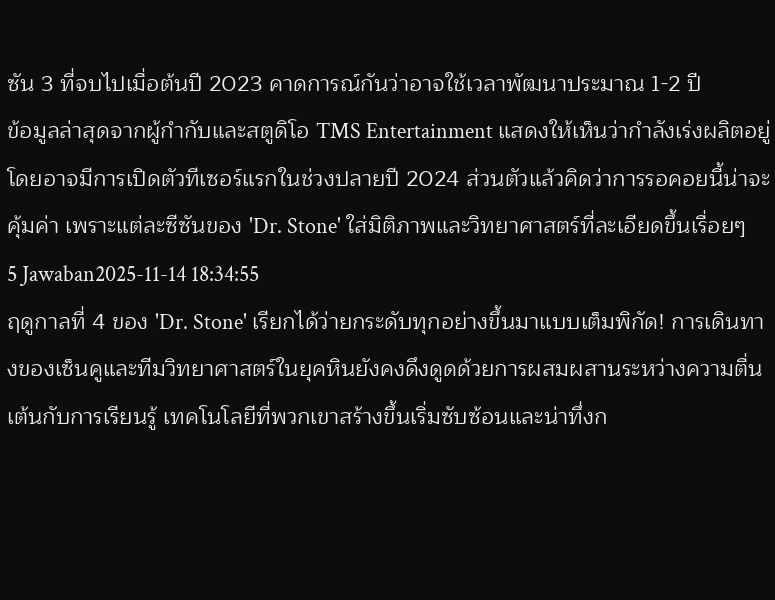ซัน 3 ที่จบไปเมื่อต้นปี 2023 คาดการณ์กันว่าอาจใช้เวลาพัฒนาประมาณ 1-2 ปี
ข้อมูลล่าสุดจากผู้กำกับและสตูดิโอ TMS Entertainment แสดงให้เห็นว่ากำลังเร่งผลิตอยู่ โดยอาจมีการเปิดตัวทีเซอร์แรกในช่วงปลายปี 2024 ส่วนตัวแล้วคิดว่าการรอคอยนี้น่าจะคุ้มค่า เพราะแต่ละซีซันของ 'Dr. Stone' ใส่มิติภาพและวิทยาศาสตร์ที่ละเอียดขึ้นเรื่อยๆ
5 Jawaban2025-11-14 18:34:55
ฤดูกาลที่ 4 ของ 'Dr. Stone' เรียกได้ว่ายกระดับทุกอย่างขึ้นมาแบบเต็มพิกัด! การเดินทางของเซ็นคูและทีมวิทยาศาสตร์ในยุคหินยังคงดึงดูดด้วยการผสมผสานระหว่างความตื่นเต้นกับการเรียนรู้ เทคโนโลยีที่พวกเขาสร้างขึ้นเริ่มซับซ้อนและน่าทึ่งก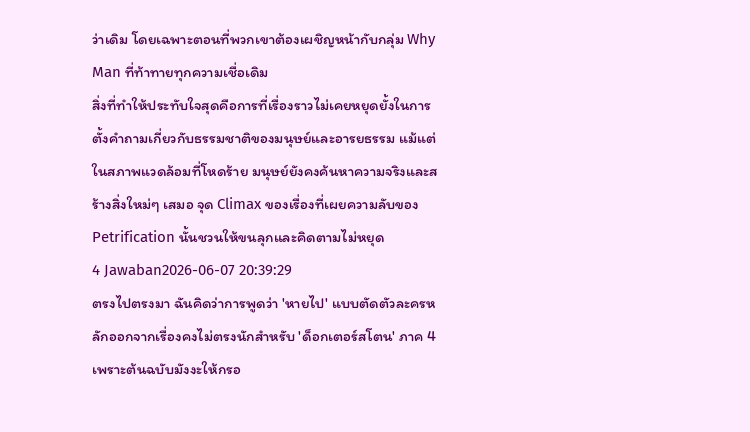ว่าเดิม โดยเฉพาะตอนที่พวกเขาต้องเผชิญหน้ากับกลุ่ม Why Man ที่ท้าทายทุกความเชื่อเดิม
สิ่งที่ทำให้ประทับใจสุดคือการที่เรื่องราวไม่เคยหยุดยั้งในการตั้งคำถามเกี่ยวกับธรรมชาติของมนุษย์และอารยธรรม แม้แต่ในสภาพแวดล้อมที่โหดร้าย มนุษย์ยังคงค้นหาความจริงและสร้างสิ่งใหม่ๆ เสมอ จุด Climax ของเรื่องที่เผยความลับของ Petrification นั้นชวนให้ขนลุกและคิดตามไม่หยุด
4 Jawaban2026-06-07 20:39:29
ตรงไปตรงมา ฉันคิดว่าการพูดว่า 'หายไป' แบบตัดตัวละครหลักออกจากเรื่องคงไม่ตรงนักสำหรับ 'ด็อกเตอร์สโตน' ภาค 4 เพราะต้นฉบับมังงะให้กรอ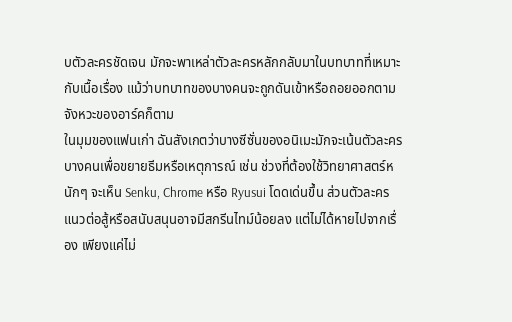บตัวละครชัดเจน มักจะพาเหล่าตัวละครหลักกลับมาในบทบาทที่เหมาะกับเนื้อเรื่อง แม้ว่าบทบาทของบางคนจะถูกดันเข้าหรือถอยออกตามจังหวะของอาร์คก็ตาม
ในมุมของแฟนเก่า ฉันสังเกตว่าบางซีซั่นของอนิเมะมักจะเน้นตัวละครบางคนเพื่อขยายธีมหรือเหตุการณ์ เช่น ช่วงที่ต้องใช้วิทยาศาสตร์หนักๆ จะเห็น Senku, Chrome หรือ Ryusui โดดเด่นขึ้น ส่วนตัวละครแนวต่อสู้หรือสนับสนุนอาจมีสกรีนไทม์น้อยลง แต่ไม่ได้หายไปจากเรื่อง เพียงแค่ไม่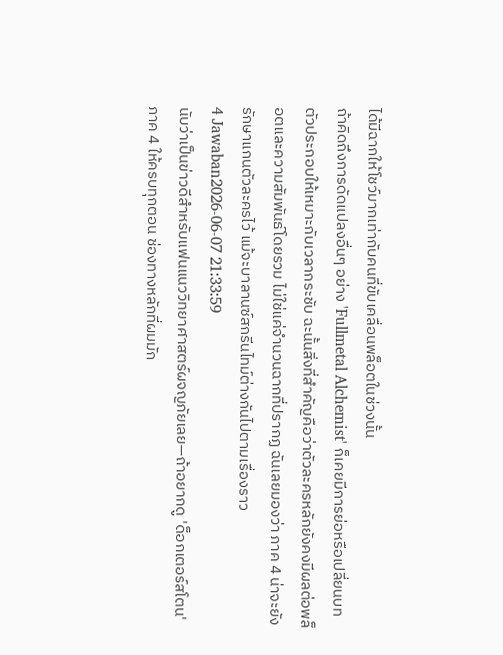ได้มีฉากให้โชว์มากเท่ากับคนที่ขับเคลื่อนพล็อตในช่วงนั้น
ถ้าคิดถึงการดัดแปลงอื่นๆ อย่าง 'Fullmetal Alchemist' ก็เคยมีการย่อหรือเปลี่ยนบทตัวประกอบให้เหมาะกับเวลากระชับ ฉะนั้นสิ่งที่สำคัญคือว่าตัวละครหลักยังคงมีผลต่อพล็อตและความสัมพันธ์โดยรวม ไม่ใช่แค่จำนวนฉากที่ปรากฏ ฉันเลยมองว่า ภาค 4 น่าจะยังรักษาแกนตัวละครไว้ แม้จะบาลานซ์สกรีนไทม์ต่างกันไปตามเรื่องราว
4 Jawaban2026-06-07 21:33:59
นับว่าเป็นข่าวดีสำหรับแฟนแนววิทยาศาสตร์ผจญภัยเลย—ถ้าอยากดู 'ด็อกเตอร์สโตน' ภาค 4 ให้ครบทุกตอน ช่องทางหลักที่ผมมัก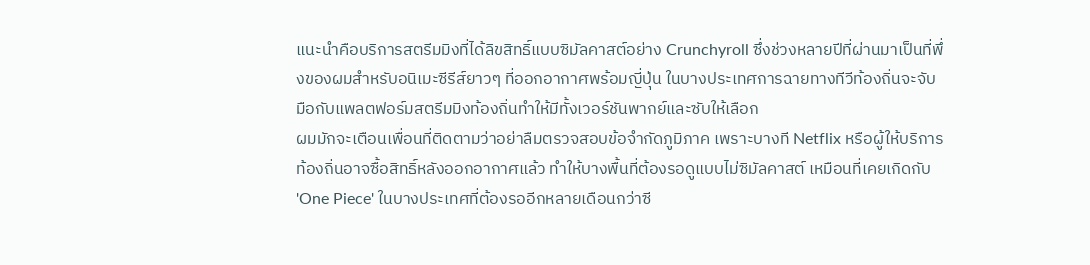แนะนำคือบริการสตรีมมิงที่ได้ลิขสิทธิ์แบบซิมัลคาสต์อย่าง Crunchyroll ซึ่งช่วงหลายปีที่ผ่านมาเป็นที่พึ่งของผมสำหรับอนิเมะซีรีส์ยาวๆ ที่ออกอากาศพร้อมญี่ปุ่น ในบางประเทศการฉายทางทีวีท้องถิ่นจะจับมือกับแพลตฟอร์มสตรีมมิงท้องถิ่นทำให้มีทั้งเวอร์ชันพากย์และซับให้เลือก
ผมมักจะเตือนเพื่อนที่ติดตามว่าอย่าลืมตรวจสอบข้อจำกัดภูมิภาค เพราะบางที Netflix หรือผู้ให้บริการท้องถิ่นอาจซื้อสิทธิ์หลังออกอากาศแล้ว ทำให้บางพื้นที่ต้องรอดูแบบไม่ซิมัลคาสต์ เหมือนที่เคยเกิดกับ 'One Piece' ในบางประเทศที่ต้องรออีกหลายเดือนกว่าซี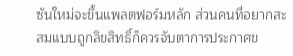ซันใหม่จะขึ้นแพลตฟอร์มหลัก ส่วนคนที่อยากสะสมแบบถูกลิขสิทธิ์ก็ควรจับตาการประกาศข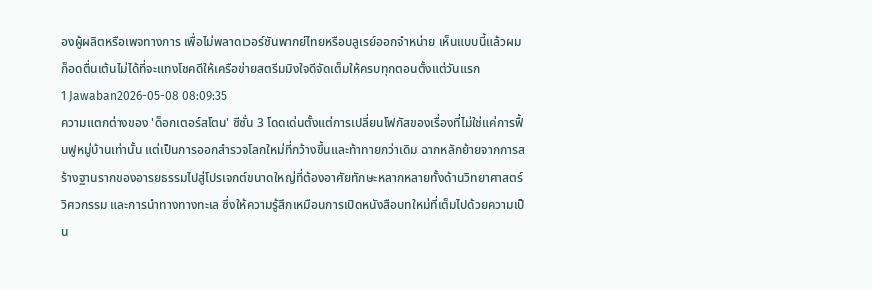องผู้ผลิตหรือเพจทางการ เพื่อไม่พลาดเวอร์ชันพากย์ไทยหรือบลูเรย์ออกจำหน่าย เห็นแบบนี้แล้วผมก็อดตื่นเต้นไม่ได้ที่จะแทงโชคดีให้เครือข่ายสตรีมมิงใจดีจัดเต็มให้ครบทุกตอนตั้งแต่วันแรก
1 Jawaban2026-05-08 08:09:35
ความแตกต่างของ 'ด็อกเตอร์สโตน' ซีซั่น 3 โดดเด่นตั้งแต่การเปลี่ยนโฟกัสของเรื่องที่ไม่ใช่แค่การฟื้นฟูหมู่บ้านเท่านั้น แต่เป็นการออกสำรวจโลกใหม่ที่กว้างขึ้นและท้าทายกว่าเดิม ฉากหลักย้ายจากการสร้างฐานรากของอารยธรรมไปสู่โปรเจกต์ขนาดใหญ่ที่ต้องอาศัยทักษะหลากหลายทั้งด้านวิทยาศาสตร์ วิศวกรรม และการนำทางทางทะเล ซึ่งให้ความรู้สึกเหมือนการเปิดหนังสือบทใหม่ที่เต็มไปด้วยความเป็น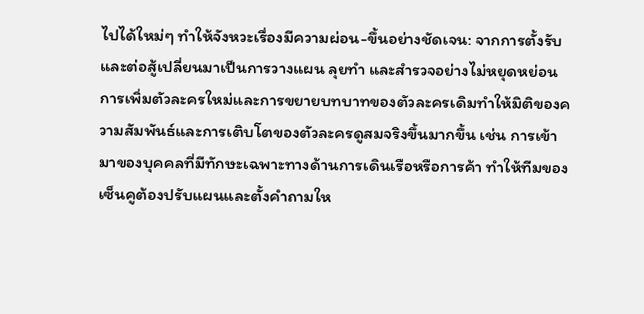ไปได้ใหม่ๆ ทำให้จังหวะเรื่องมีความผ่อน-ขึ้นอย่างชัดเจน: จากการตั้งรับและต่อสู้เปลี่ยนมาเป็นการวางแผน ลุยทำ และสำรวจอย่างไม่หยุดหย่อน
การเพิ่มตัวละครใหม่และการขยายบทบาทของตัวละครเดิมทำให้มิติของความสัมพันธ์และการเติบโตของตัวละครดูสมจริงขึ้นมากขึ้น เช่น การเข้ามาของบุคคลที่มีทักษะเฉพาะทางด้านการเดินเรือหรือการค้า ทำให้ทีมของเซ็นคูต้องปรับแผนและตั้งคำถามให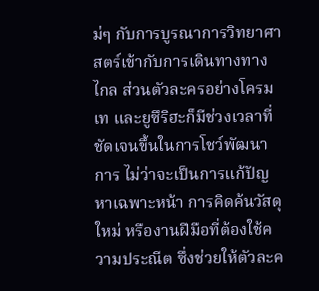ม่ๆ กับการบูรณาการวิทยาศาสตร์เข้ากับการเดินทางทางไกล ส่วนตัวละครอย่างโครม เท และยูซึริฮะก็มีช่วงเวลาที่ชัดเจนขึ้นในการโชว์พัฒนาการ ไม่ว่าจะเป็นการแก้ปัญหาเฉพาะหน้า การคิดค้นวัสดุใหม่ หรืองานฝีมือที่ต้องใช้ความประณีต ซึ่งช่วยให้ตัวละค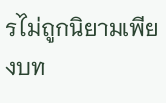รไม่ถูกนิยามเพียงบท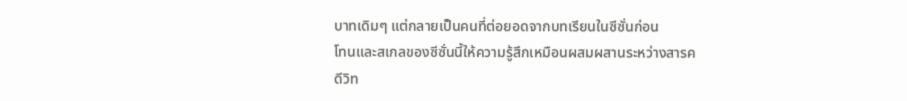บาทเดิมๆ แต่กลายเป็นคนที่ต่อยอดจากบทเรียนในซีซั่นก่อน
โทนและสเกลของซีซั่นนี้ให้ความรู้สึกเหมือนผสมผสานระหว่างสารคดีวิท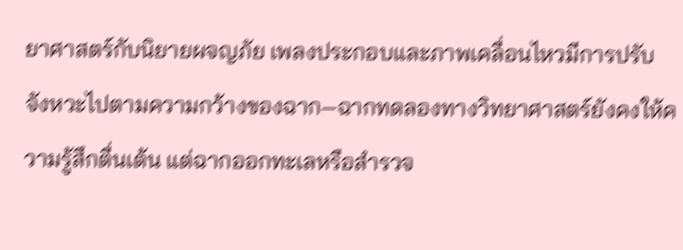ยาศาสตร์กับนิยายผจญภัย เพลงประกอบและภาพเคลื่อนไหวมีการปรับจังหวะไปตามความกว้างของฉาก—ฉากทดลองทางวิทยาศาสตร์ยังคงให้ความรู้สึกตื่นเต้น แต่ฉากออกทะเลหรือสำรวจ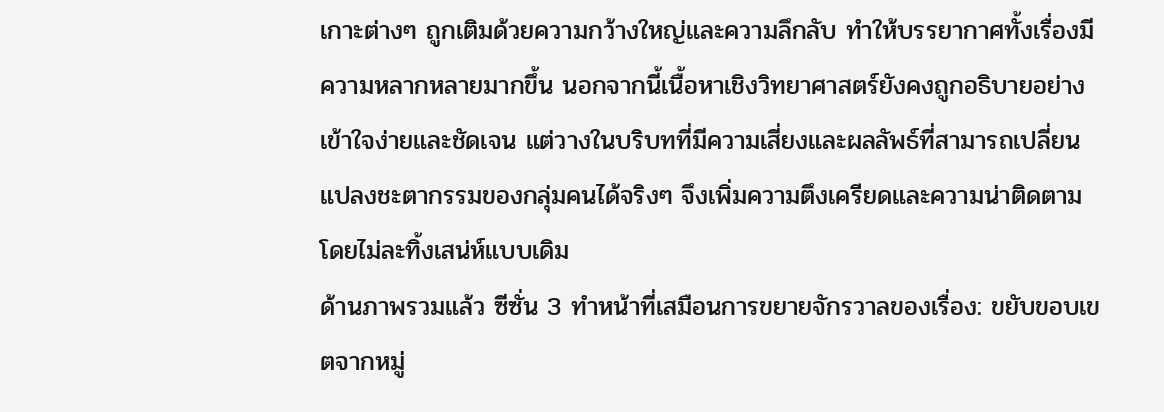เกาะต่างๆ ถูกเติมด้วยความกว้างใหญ่และความลึกลับ ทำให้บรรยากาศทั้งเรื่องมีความหลากหลายมากขึ้น นอกจากนี้เนื้อหาเชิงวิทยาศาสตร์ยังคงถูกอธิบายอย่างเข้าใจง่ายและชัดเจน แต่วางในบริบทที่มีความเสี่ยงและผลลัพธ์ที่สามารถเปลี่ยนแปลงชะตากรรมของกลุ่มคนได้จริงๆ จึงเพิ่มความตึงเครียดและความน่าติดตามโดยไม่ละทิ้งเสน่ห์แบบเดิม
ด้านภาพรวมแล้ว ซีซั่น 3 ทำหน้าที่เสมือนการขยายจักรวาลของเรื่อง: ขยับขอบเขตจากหมู่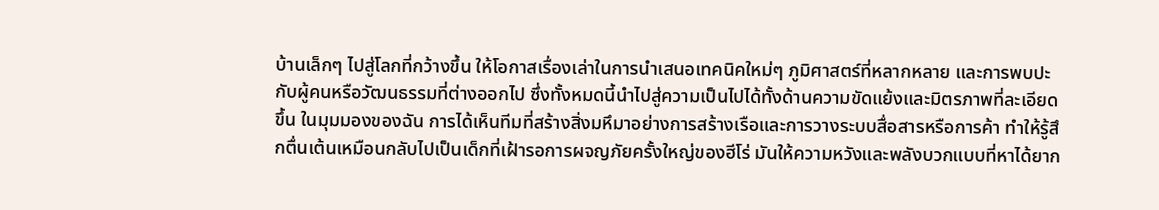บ้านเล็กๆ ไปสู่โลกที่กว้างขึ้น ให้โอกาสเรื่องเล่าในการนำเสนอเทคนิคใหม่ๆ ภูมิศาสตร์ที่หลากหลาย และการพบปะกับผู้คนหรือวัฒนธรรมที่ต่างออกไป ซึ่งทั้งหมดนี้นำไปสู่ความเป็นไปได้ทั้งด้านความขัดแย้งและมิตรภาพที่ละเอียดขึ้น ในมุมมองของฉัน การได้เห็นทีมที่สร้างสิ่งมหึมาอย่างการสร้างเรือและการวางระบบสื่อสารหรือการค้า ทำให้รู้สึกตื่นเต้นเหมือนกลับไปเป็นเด็กที่เฝ้ารอการผจญภัยครั้งใหญ่ของฮีโร่ มันให้ความหวังและพลังบวกแบบที่หาได้ยาก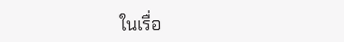ในเรื่อ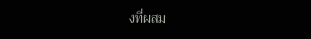งที่ผสม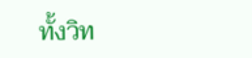ทั้งวิท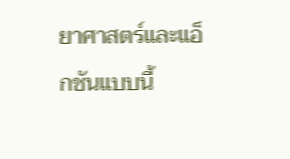ยาศาสตร์และแอ็กชันแบบนี้